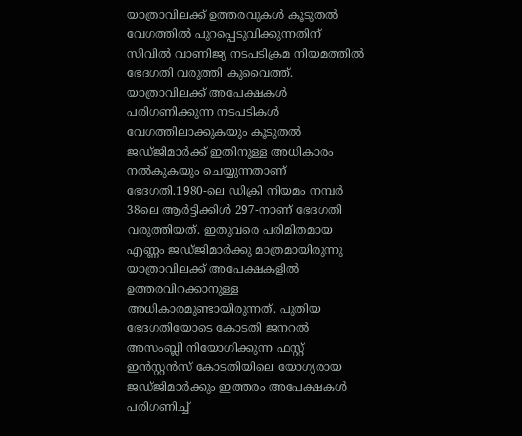യാത്രാവിലക്ക് ഉത്തരവുകൾ കൂടുതൽ വേഗത്തിൽ പുറപ്പെടുവിക്കുന്നതിന് സിവിൽ വാണിജ്യ നടപടിക്രമ നിയമത്തിൽ ഭേദഗതി വരുത്തി കുവൈത്ത്. യാത്രാവിലക്ക് അപേക്ഷകൾ പരിഗണിക്കുന്ന നടപടികൾ വേഗത്തിലാക്കുകയും കൂടുതൽ ജഡ്ജിമാർക്ക് ഇതിനുള്ള അധികാരം നൽകുകയും ചെയ്യുന്നതാണ് ഭേദഗതി.1980-ലെ ഡിക്രി നിയമം നമ്പർ 38ലെ ആർട്ടിക്കിൾ 297-നാണ് ഭേദഗതി വരുത്തിയത്. ഇതുവരെ പരിമിതമായ എണ്ണം ജഡ്ജിമാർക്കു മാത്രമായിരുന്നു യാത്രാവിലക്ക് അപേക്ഷകളിൽ ഉത്തരവിറക്കാനുള്ള അധികാരമുണ്ടായിരുന്നത്. പുതിയ ഭേദഗതിയോടെ കോടതി ജനറൽ അസംബ്ലി നിയോഗിക്കുന്ന ഫസ്റ്റ് ഇൻസ്റ്റൻസ് കോടതിയിലെ യോഗ്യരായ ജഡ്ജിമാർക്കും ഇത്തരം അപേക്ഷകൾ പരിഗണിച്ച്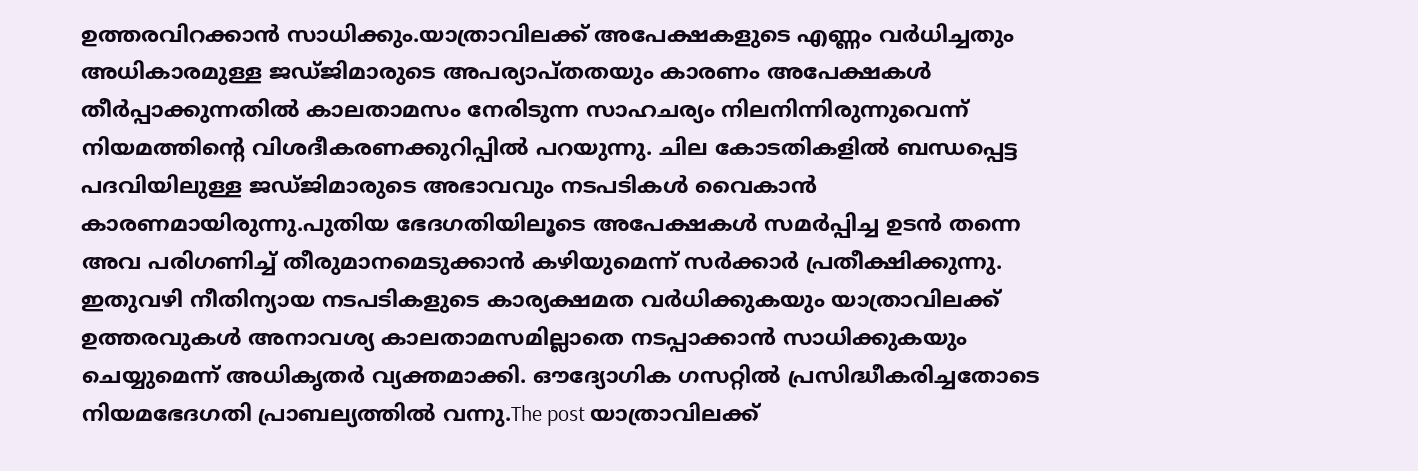ഉത്തരവിറക്കാൻ സാധിക്കും.യാത്രാവിലക്ക് അപേക്ഷകളുടെ എണ്ണം വർധിച്ചതും അധികാരമുള്ള ജഡ്ജിമാരുടെ അപര്യാപ്തതയും കാരണം അപേക്ഷകൾ തീർപ്പാക്കുന്നതിൽ കാലതാമസം നേരിടുന്ന സാഹചര്യം നിലനിന്നിരുന്നുവെന്ന് നിയമത്തിന്റെ വിശദീകരണക്കുറിപ്പിൽ പറയുന്നു. ചില കോടതികളിൽ ബന്ധപ്പെട്ട പദവിയിലുള്ള ജഡ്ജിമാരുടെ അഭാവവും നടപടികൾ വൈകാൻ കാരണമായിരുന്നു.പുതിയ ഭേദഗതിയിലൂടെ അപേക്ഷകൾ സമർപ്പിച്ച ഉടൻ തന്നെ അവ പരിഗണിച്ച് തീരുമാനമെടുക്കാൻ കഴിയുമെന്ന് സർക്കാർ പ്രതീക്ഷിക്കുന്നു. ഇതുവഴി നീതിന്യായ നടപടികളുടെ കാര്യക്ഷമത വർധിക്കുകയും യാത്രാവിലക്ക് ഉത്തരവുകൾ അനാവശ്യ കാലതാമസമില്ലാതെ നടപ്പാക്കാൻ സാധിക്കുകയും ചെയ്യുമെന്ന് അധികൃതർ വ്യക്തമാക്കി. ഔദ്യോഗിക ഗസറ്റിൽ പ്രസിദ്ധീകരിച്ചതോടെ നിയമഭേദഗതി പ്രാബല്യത്തിൽ വന്നു.The post യാത്രാവിലക്ക്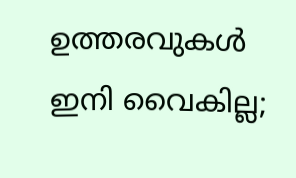ഉത്തരവുകൾ ഇനി വൈകില്ല;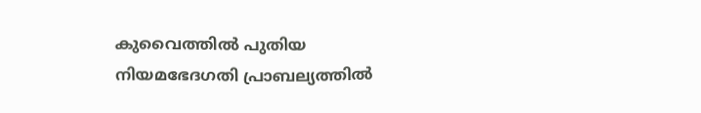കുവൈത്തിൽ പുതിയ നിയമഭേദഗതി പ്രാബല്യത്തിൽ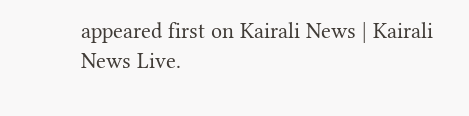appeared first on Kairali News | Kairali News Live.